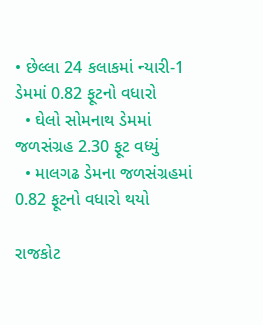• છેલ્લા 24 કલાકમાં ન્યારી-1 ડેમમાં 0.82 ફૂટનો વધારો
  • ઘેલો સોમનાથ ડેમમાં જળસંગ્રહ 2.30 ફૂટ વધ્યું
  • માલગઢ ડેમના જળસંગ્રહમાં 0.82 ફૂટનો વધારો થયો

રાજકોટ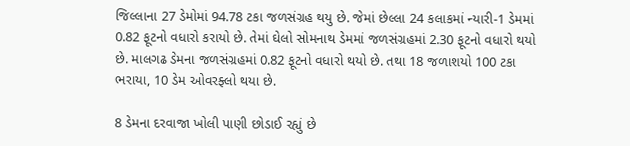જિલ્લાના 27 ડેમોમાં 94.78 ટકા જળસંગ્રહ થયુ છે. જેમાં છેલ્લા 24 કલાકમાં ન્યારી-1 ડેમમાં 0.82 ફૂટનો વધારો કરાયો છે. તેમાં ઘેલો સોમનાથ ડેમમાં જળસંગ્રહમાં 2.30 ફૂટનો વધારો થયો છે. માલગઢ ડેમના જળસંગ્રહમાં 0.82 ફૂટનો વધારો થયો છે. તથા 18 જળાશયો 100 ટકા ભરાયા, 10 ડેમ ઓવરફ્લો થયા છે.

8 ડેમના દરવાજા ખોલી પાણી છોડાઈ રહ્યું છે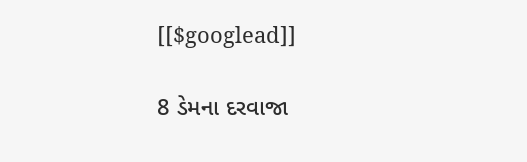[[$googlead]]

8 ડેમના દરવાજા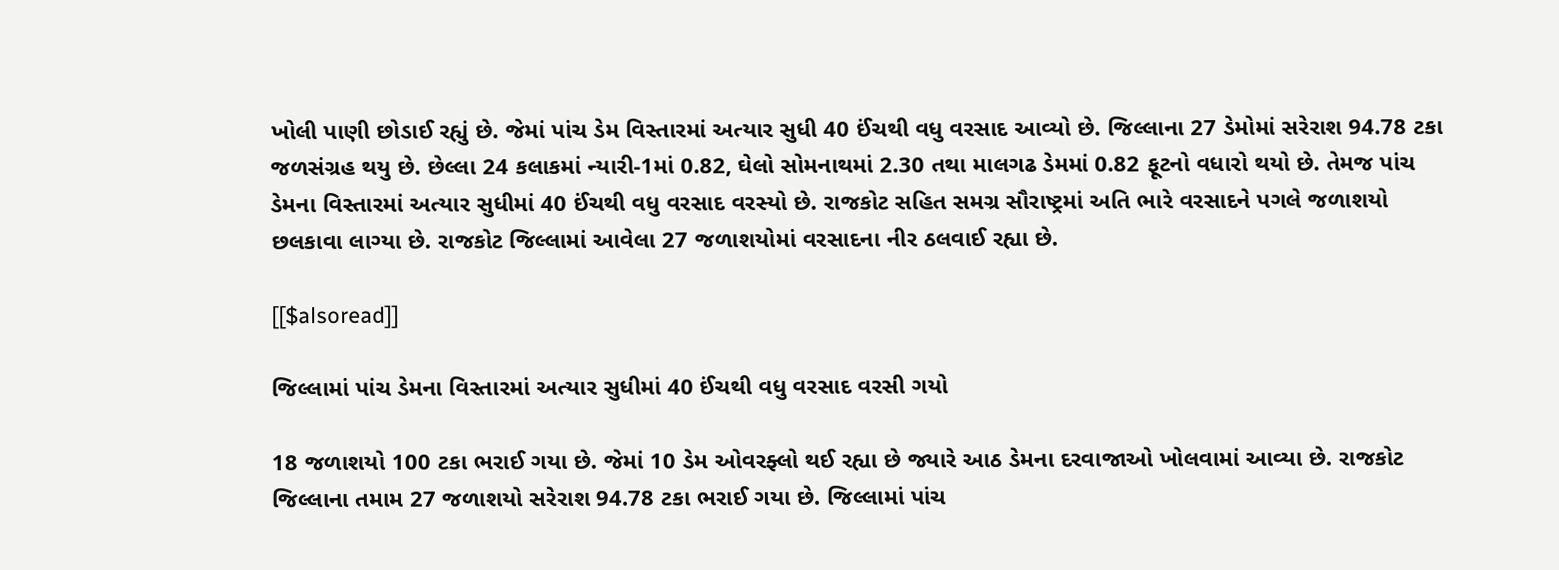ખોલી પાણી છોડાઈ રહ્યું છે. જેમાં પાંચ ડેમ વિસ્તારમાં અત્યાર સુધી 40 ઈંચથી વધુ વરસાદ આવ્યો છે. જિલ્લાના 27 ડેમોમાં સરેરાશ 94.78 ટકા જળસંગ્રહ થયુ છે. છેલ્લા 24 કલાકમાં ન્યારી-1માં 0.82, ઘેલો સોમનાથમાં 2.30 તથા માલગઢ ડેમમાં 0.82 ફૂટનો વધારો થયો છે. તેમજ પાંચ ડેમના વિસ્તારમાં અત્યાર સુધીમાં 40 ઈંચથી વધુ વરસાદ વરસ્યો છે. રાજકોટ સહિત સમગ્ર સૌરાષ્ટ્રમાં અતિ ભારે વરસાદને પગલે જળાશયો છલકાવા લાગ્યા છે. રાજકોટ જિલ્લામાં આવેલા 27 જળાશયોમાં વરસાદના નીર ઠલવાઈ રહ્યા છે.

[[$alsoread]]

જિલ્લામાં પાંચ ડેમના વિસ્તારમાં અત્યાર સુધીમાં 40 ઈંચથી વધુ વરસાદ વરસી ગયો

18 જળાશયો 100 ટકા ભરાઈ ગયા છે. જેમાં 10 ડેમ ઓવરફ્લો થઈ રહ્યા છે જ્યારે આઠ ડેમના દરવાજાઓ ખોલવામાં આવ્યા છે. રાજકોટ જિલ્લાના તમામ 27 જળાશયો સરેરાશ 94.78 ટકા ભરાઈ ગયા છે. જિલ્લામાં પાંચ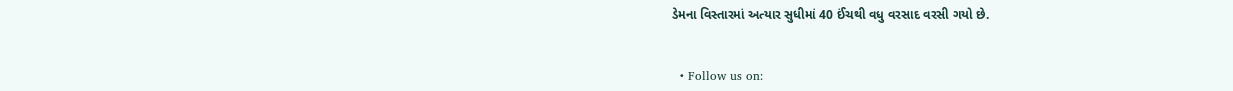ડેમના વિસ્તારમાં અત્યાર સુધીમાં 40 ઈંચથી વધુ વરસાદ વરસી ગયો છે.


  • Follow us on: